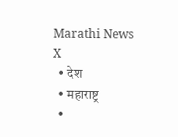Marathi News
X
  • देश
  • महाराष्ट्र
  •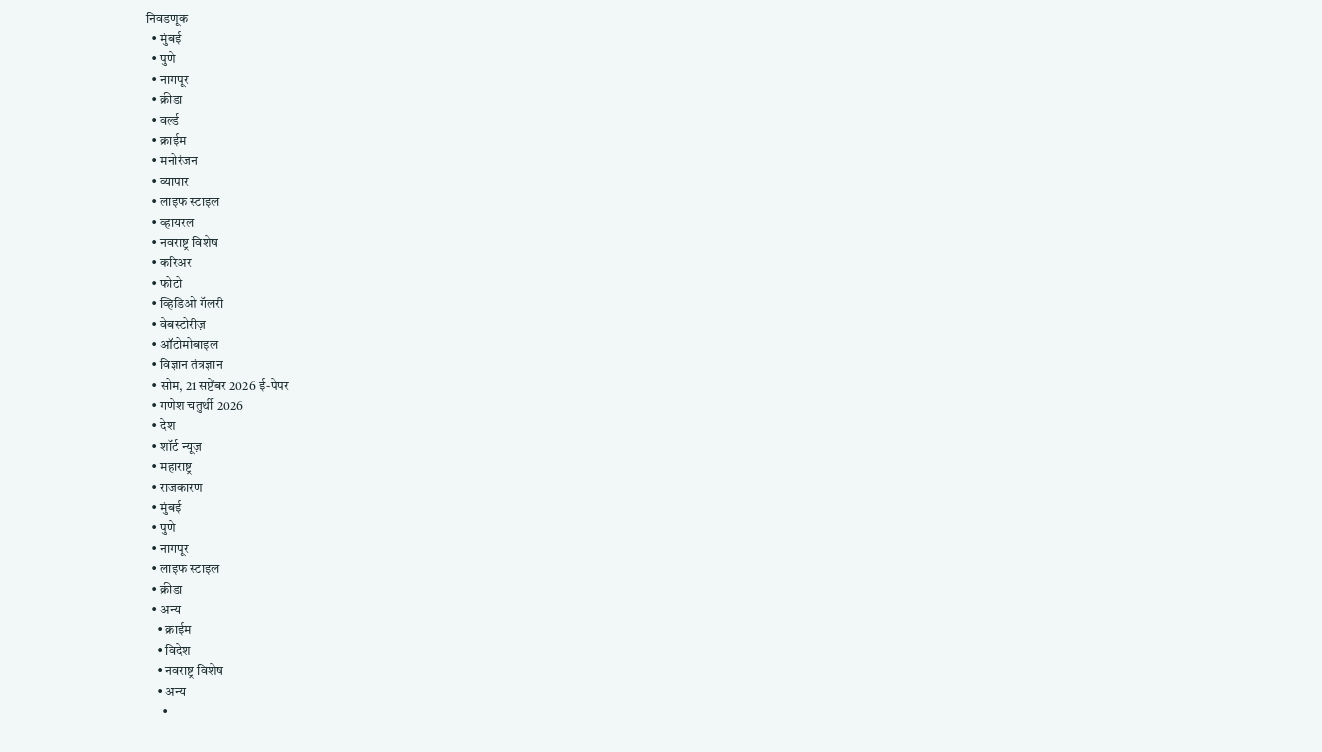निवडणूक
  • मुंबई
  • पुणे
  • नागपूर
  • क्रीडा
  • वर्ल्ड
  • क्राईम
  • मनोरंजन
  • व्यापार
  • लाइफ स्टाइल
  • व्हायरल
  • नवराष्ट्र विशेष
  • करिअर
  • फोटो
  • व्हिडिओ गॅलरी
  • वेबस्टोरीज़
  • ऑटोमोबाइल
  • विज्ञान तंत्रज्ञान
  • सोम, 21 सप्टेंबर 2026 ई-पेपर
  • गणेश चतुर्थी 2026
  • देश
  • शॉर्ट न्यूज़
  • महाराष्ट्र
  • राजकारण
  • मुंबई
  • पुणे
  • नागपूर
  • लाइफ स्टाइल
  • क्रीडा
  • अन्य
    • क्राईम
    • विदेश
    • नवराष्ट्र विशेष
    • अन्य
      •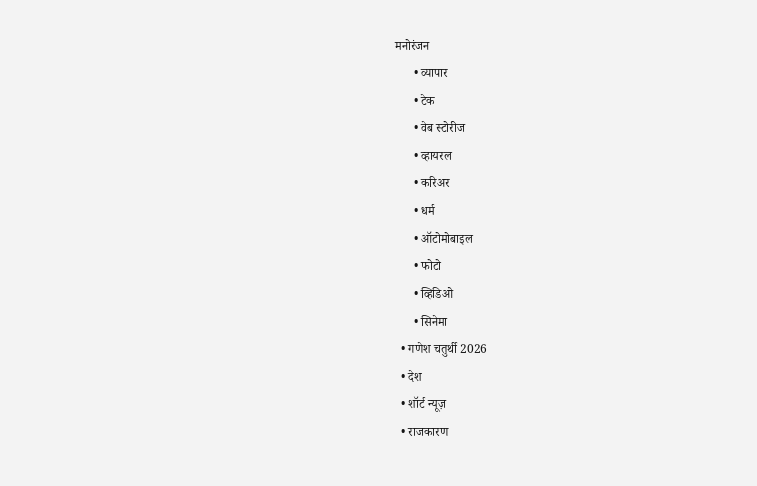मनोरंजन
      • व्यापार
      • टेक
      • वेब स्टोरीज
      • व्हायरल
      • करिअर
      • धर्म
      • ऑटोमोबाइल
      • फोटो
      • व्हिडिओ
      • सिनेमा
  • गणेश चतुर्थी 2026
  • देश
  • शॉर्ट न्यूज़
  • राजकारण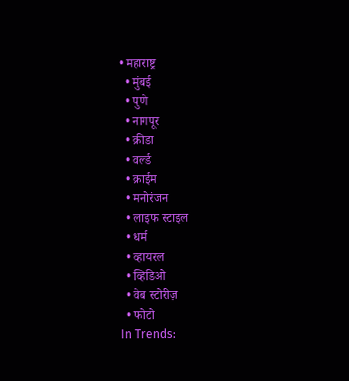• महाराष्ट्र
  • मुंबई
  • पुणे
  • नागपूर
  • क्रीडा
  • वर्ल्ड
  • क्राईम
  • मनोरंजन
  • लाइफ स्टाइल
  • धर्म
  • व्हायरल
  • व्हिडिओ
  • वेब स्टोरीज़
  • फोटो
In Trends: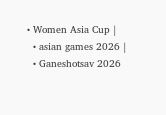• Women Asia Cup |
  • asian games 2026 |
  • Ganeshotsav 2026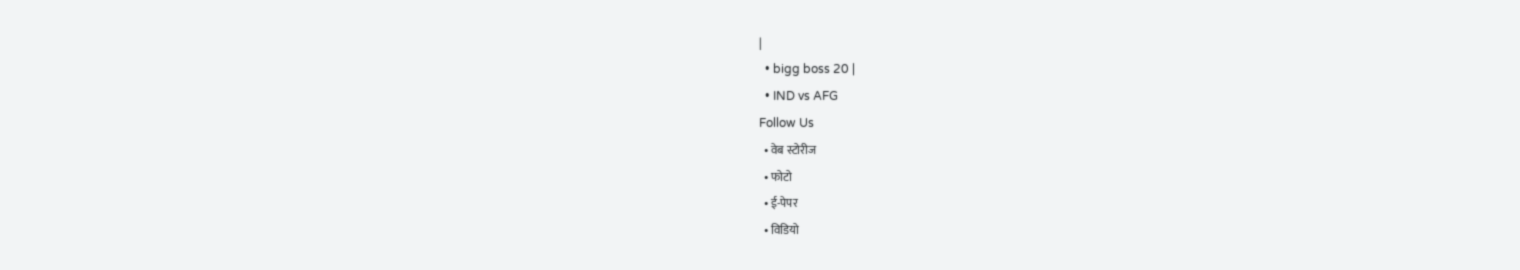|
  • bigg boss 20 |
  • IND vs AFG
Follow Us
  • वेब स्टोरीज
  • फोटो
  • ई-पेपर
  • विडियो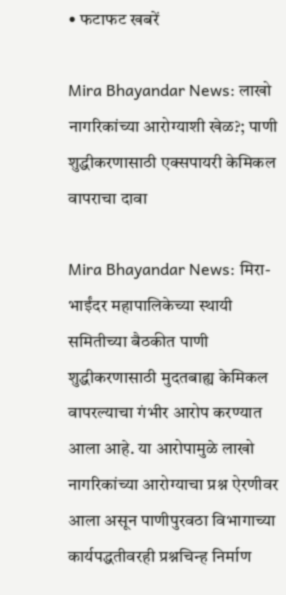• फटाफट खबरें

Mira Bhayandar News: लाखो नागरिकांच्या आरोग्याशी खेळ?; पाणी शुद्धीकरणासाठी एक्सपायरी केमिकल वापराचा दावा

Mira Bhayandar News: मिरा-भाईंदर महापालिकेच्या स्थायी समितीच्या बैठकीत पाणी शुद्धीकरणासाठी मुदतबाह्य केमिकल वापरल्याचा गंभीर आरोप करण्यात आला आहे. या आरोपामुळे लाखो नागरिकांच्या आरोग्याचा प्रश्न ऐरणीवर आला असून पाणीपुरवठा विभागाच्या कार्यपद्धतीवरही प्रश्नचिन्ह निर्माण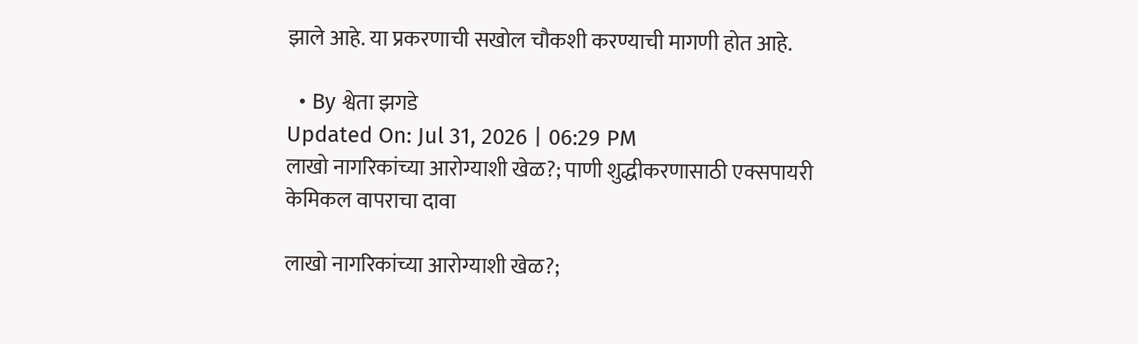झाले आहे. या प्रकरणाची सखोल चौकशी करण्याची मागणी होत आहे.

  • By श्वेता झगडे
Updated On: Jul 31, 2026 | 06:29 PM
लाखो नागरिकांच्या आरोग्याशी खेळ?; पाणी शुद्धीकरणासाठी एक्सपायरी केमिकल वापराचा दावा

लाखो नागरिकांच्या आरोग्याशी खेळ?;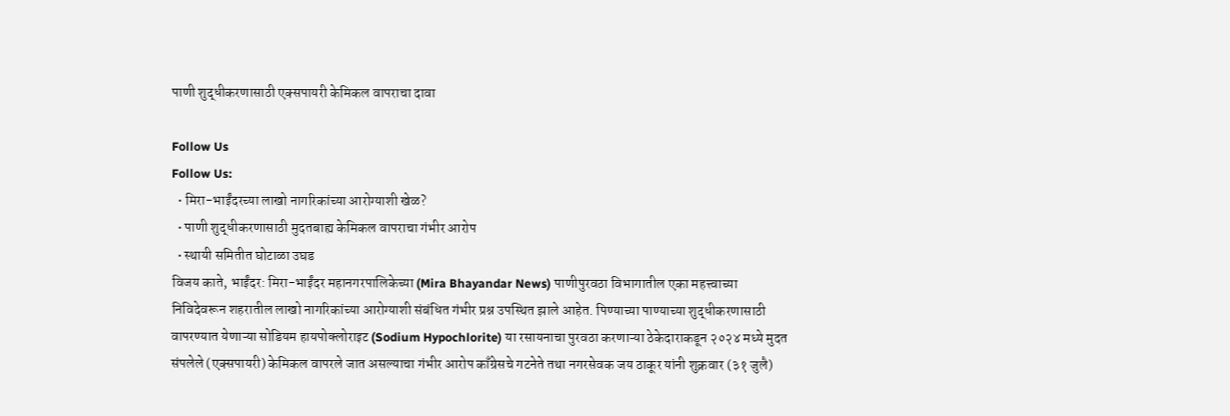पाणी शुद्धीकरणासाठी एक्सपायरी केमिकल वापराचा दावा

Follow Us
Follow Us:
  • मिरा-भाईंदरच्या लाखो नागरिकांच्या आरोग्याशी खेळ?
  • पाणी शुद्धीकरणासाठी मुदतबाह्य केमिकल वापराचा गंभीर आरोप
  • स्थायी समितीत घोटाळा उघड
विजय काते, भाईंदर: मिरा-भाईंदर महानगरपालिकेच्या (Mira Bhayandar News) पाणीपुरवठा विभागातील एका महत्त्वाच्या निविदेवरून शहरातील लाखो नागरिकांच्या आरोग्याशी संबंधित गंभीर प्रश्न उपस्थित झाले आहेत. पिण्याच्या पाण्याच्या शुद्धीकरणासाठी वापरण्यात येणाऱ्या सोडियम हायपोक्लोराइट (Sodium Hypochlorite) या रसायनाचा पुरवठा करणाऱ्या ठेकेदाराकडून २०२४ मध्ये मुदत संपलेले (एक्सपायरी) केमिकल वापरले जात असल्याचा गंभीर आरोप काँग्रेसचे गटनेते तथा नगरसेवक जय ठाकूर यांनी शुक्रवार (३१ जुलै)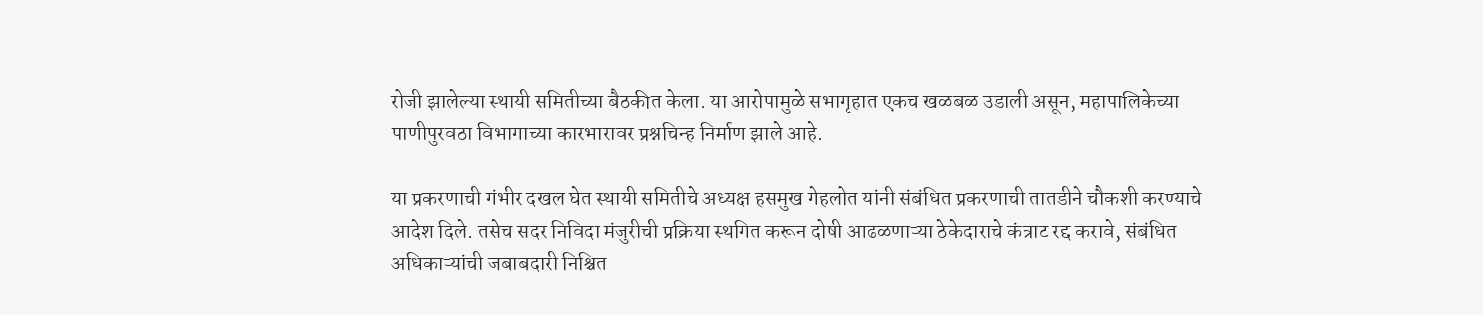रोजी झालेल्या स्थायी समितीच्या बैठकीत केला. या आरोपामुळे सभागृहात एकच खळबळ उडाली असून, महापालिकेच्या पाणीपुरवठा विभागाच्या कारभारावर प्रश्नचिन्ह निर्माण झाले आहे.

या प्रकरणाची गंभीर दखल घेत स्थायी समितीचे अध्यक्ष हसमुख गेहलोत यांनी संबंधित प्रकरणाची तातडीने चौकशी करण्याचे आदेश दिले. तसेच सदर निविदा मंजुरीची प्रक्रिया स्थगित करून दोषी आढळणाऱ्या ठेकेदाराचे कंत्राट रद्द करावे, संबंधित अधिकाऱ्यांची जबाबदारी निश्चित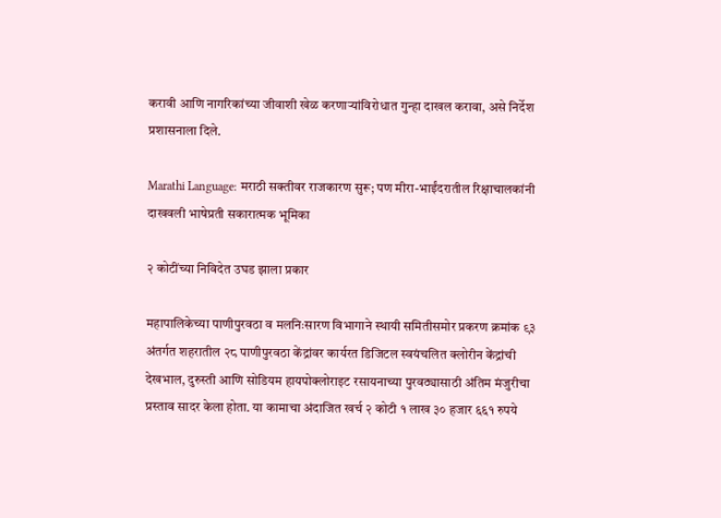करावी आणि नागरिकांच्या जीवाशी खेळ करणाऱ्यांविरोधात गुन्हा दाखल करावा, असे निर्देश प्रशासनाला दिले.

Marathi Language: मराठी सक्तीवर राजकारण सुरू; पण मीरा-भाईंदरातील रिक्षाचालकांनी दाखवली भाषेप्रती सकारात्मक भूमिका

२ कोटींच्या निविदेत उघड झाला प्रकार

महापालिकेच्या पाणीपुरवठा व मलनिःसारण विभागाने स्थायी समितीसमोर प्रकरण क्रमांक ९३ अंतर्गत शहरातील २८ पाणीपुरवठा केंद्रांवर कार्यरत डिजिटल स्वयंचलित क्लोरीन केंद्रांची देखभाल, दुरुस्ती आणि सोडियम हायपोक्लोराइट रसायनाच्या पुरवठ्यासाठी अंतिम मंजुरीचा प्रस्ताव सादर केला होता. या कामाचा अंदाजित खर्च २ कोटी १ लाख ३० हजार ६६१ रुपये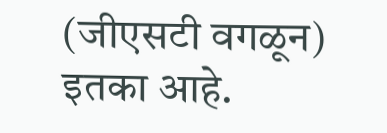(जीएसटी वगळून) इतका आहे.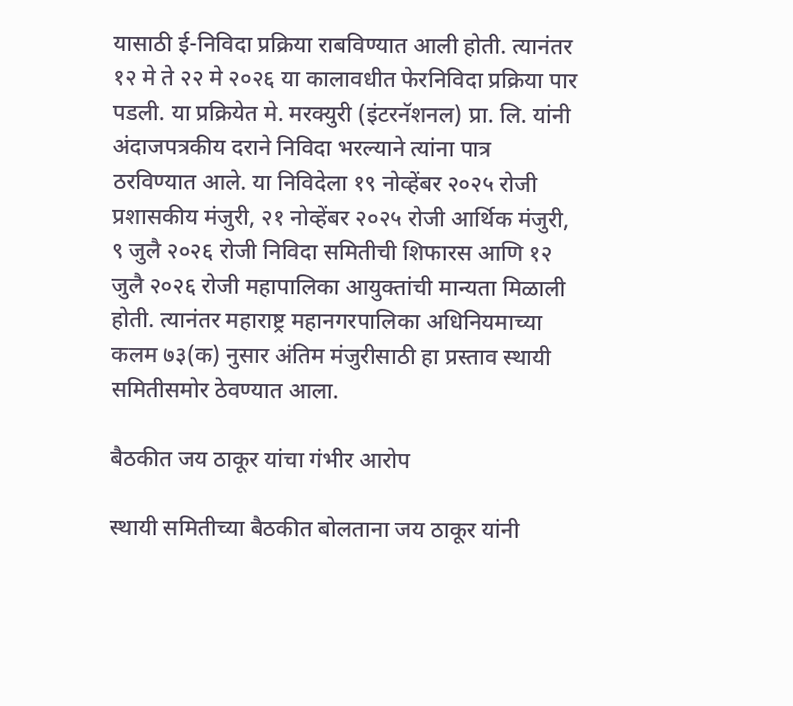यासाठी ई-निविदा प्रक्रिया राबविण्यात आली होती. त्यानंतर १२ मे ते २२ मे २०२६ या कालावधीत फेरनिविदा प्रक्रिया पार पडली. या प्रक्रियेत मे. मरक्युरी (इंटरनॅशनल) प्रा. लि. यांनी अंदाजपत्रकीय दराने निविदा भरल्याने त्यांना पात्र ठरविण्यात आले. या निविदेला १९ नोव्हेंबर २०२५ रोजी प्रशासकीय मंजुरी, २१ नोव्हेंबर २०२५ रोजी आर्थिक मंजुरी, ९ जुलै २०२६ रोजी निविदा समितीची शिफारस आणि १२ जुलै २०२६ रोजी महापालिका आयुक्तांची मान्यता मिळाली होती. त्यानंतर महाराष्ट्र महानगरपालिका अधिनियमाच्या कलम ७३(क) नुसार अंतिम मंजुरीसाठी हा प्रस्ताव स्थायी समितीसमोर ठेवण्यात आला.

बैठकीत जय ठाकूर यांचा गंभीर आरोप

स्थायी समितीच्या बैठकीत बोलताना जय ठाकूर यांनी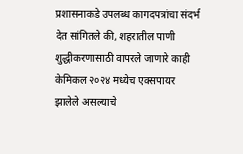प्रशासनाकडे उपलब्ध कागदपत्रांचा संदर्भ देत सांगितले की, शहरातील पाणी शुद्धीकरणासाठी वापरले जाणारे काही केमिकल २०२४ मध्येच एक्सपायर झालेले असल्याचे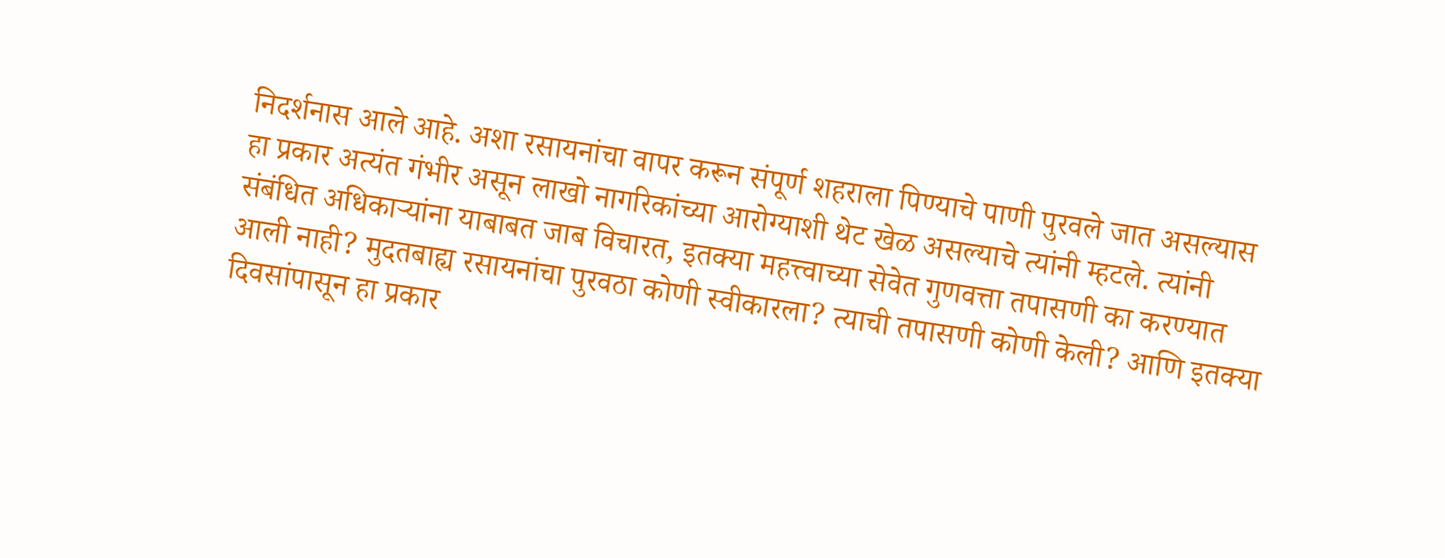निदर्शनास आले आहे. अशा रसायनांचा वापर करून संपूर्ण शहराला पिण्याचे पाणी पुरवले जात असल्यास हा प्रकार अत्यंत गंभीर असून लाखो नागरिकांच्या आरोग्याशी थेट खेळ असल्याचे त्यांनी म्हटले. त्यांनी संबंधित अधिकाऱ्यांना याबाबत जाब विचारत, इतक्या महत्त्वाच्या सेवेत गुणवत्ता तपासणी का करण्यात आली नाही? मुदतबाह्य रसायनांचा पुरवठा कोणी स्वीकारला? त्याची तपासणी कोणी केली? आणि इतक्या दिवसांपासून हा प्रकार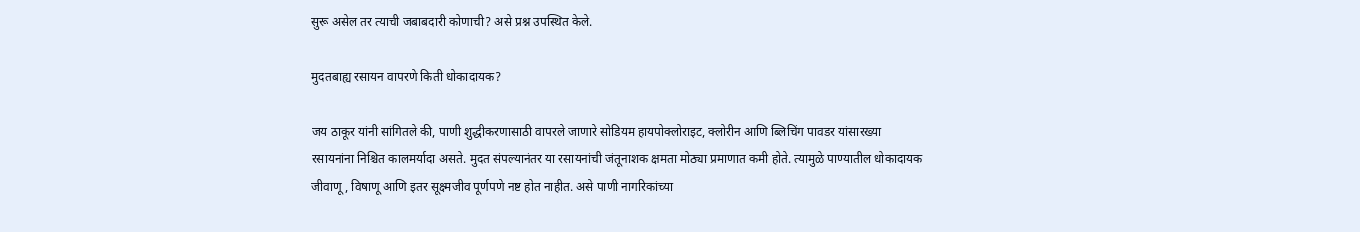सुरू असेल तर त्याची जबाबदारी कोणाची? असे प्रश्न उपस्थित केले.

मुदतबाह्य रसायन वापरणे किती धोकादायक?

जय ठाकूर यांनी सांगितले की, पाणी शुद्धीकरणासाठी वापरले जाणारे सोडियम हायपोक्लोराइट, क्लोरीन आणि ब्लिचिंग पावडर यांसारख्या रसायनांना निश्चित कालमर्यादा असते. मुदत संपल्यानंतर या रसायनांची जंतूनाशक क्षमता मोठ्या प्रमाणात कमी होते. त्यामुळे पाण्यातील धोकादायक जीवाणू, विषाणू आणि इतर सूक्ष्मजीव पूर्णपणे नष्ट होत नाहीत. असे पाणी नागरिकांच्या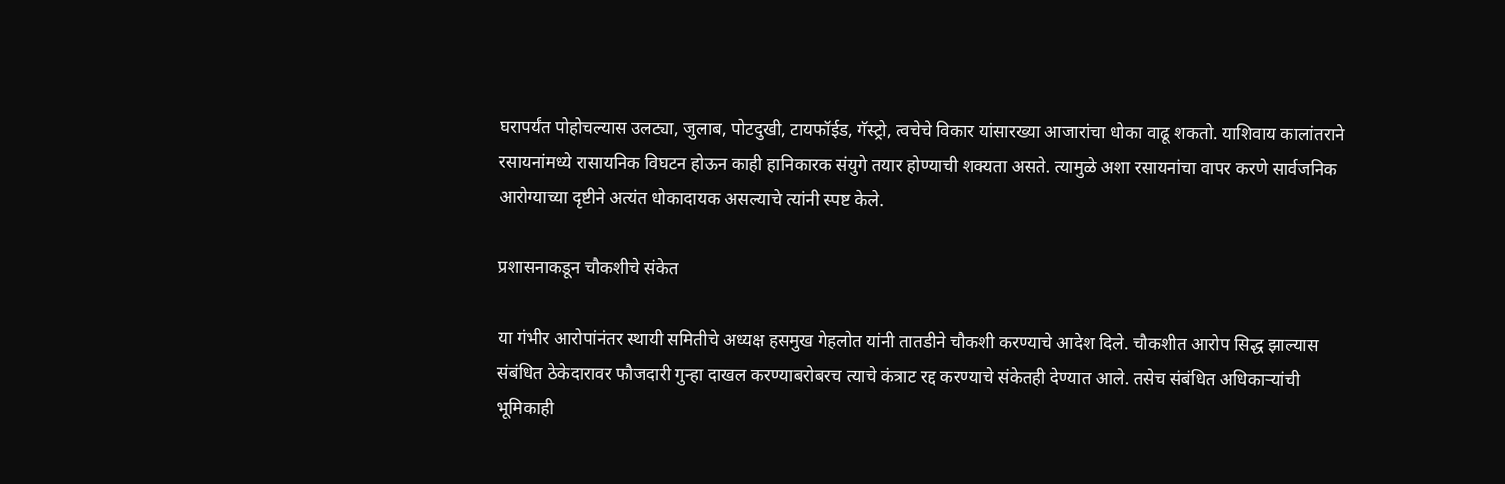घरापर्यंत पोहोचल्यास उलट्या, जुलाब, पोटदुखी, टायफॉईड, गॅस्ट्रो, त्वचेचे विकार यांसारख्या आजारांचा धोका वाढू शकतो. याशिवाय कालांतराने रसायनांमध्ये रासायनिक विघटन होऊन काही हानिकारक संयुगे तयार होण्याची शक्यता असते. त्यामुळे अशा रसायनांचा वापर करणे सार्वजनिक आरोग्याच्या दृष्टीने अत्यंत धोकादायक असल्याचे त्यांनी स्पष्ट केले.

प्रशासनाकडून चौकशीचे संकेत

या गंभीर आरोपांनंतर स्थायी समितीचे अध्यक्ष हसमुख गेहलोत यांनी तातडीने चौकशी करण्याचे आदेश दिले. चौकशीत आरोप सिद्ध झाल्यास संबंधित ठेकेदारावर फौजदारी गुन्हा दाखल करण्याबरोबरच त्याचे कंत्राट रद्द करण्याचे संकेतही देण्यात आले. तसेच संबंधित अधिकाऱ्यांची भूमिकाही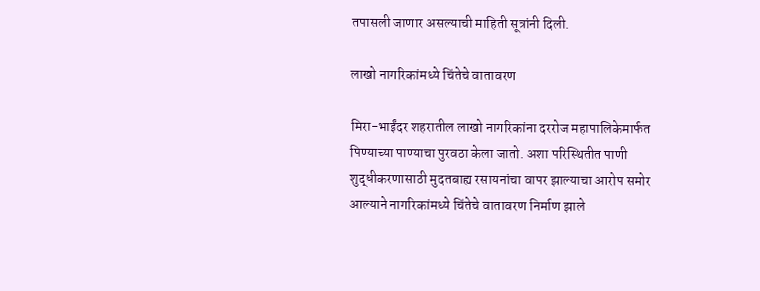तपासली जाणार असल्याची माहिती सूत्रांनी दिली.

लाखो नागरिकांमध्ये चिंतेचे वातावरण

मिरा-भाईंदर शहरातील लाखो नागरिकांना दररोज महापालिकेमार्फत पिण्याच्या पाण्याचा पुरवठा केला जातो. अशा परिस्थितीत पाणी शुद्धीकरणासाठी मुदतबाह्य रसायनांचा वापर झाल्याचा आरोप समोर आल्याने नागरिकांमध्ये चिंतेचे वातावरण निर्माण झाले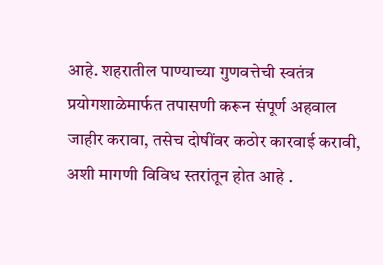आहे. शहरातील पाण्याच्या गुणवत्तेची स्वतंत्र प्रयोगशाळेमार्फत तपासणी करून संपूर्ण अहवाल जाहीर करावा, तसेच दोषींवर कठोर कारवाई करावी, अशी मागणी विविध स्तरांतून होत आहे .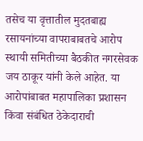तसेच या वृत्तातील मुदतबाह्य रसायनांच्या वापराबाबतचे आरोप स्थायी समितीच्या बैठकीत नगरसेवक जय ठाकूर यांनी केले आहेत. या आरोपांबाबत महापालिका प्रशासन किंवा संबंधित ठेकेदाराची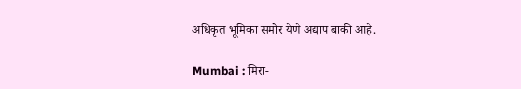अधिकृत भूमिका समोर येणे अद्याप बाकी आहे.

Mumbai : मिरा-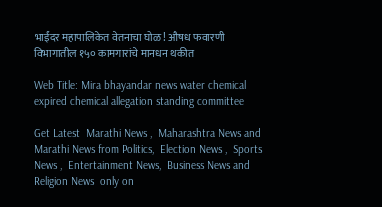भाईंदर महापालिकेत वेतनाचा घोळ! औषध फवारणी विभागातील १५० कामगारांचे मानधन थकीत

Web Title: Mira bhayandar news water chemical expired chemical allegation standing committee

Get Latest  Marathi News ,  Maharashtra News and  Marathi News from Politics,  Election News ,  Sports News ,  Entertainment News,  Business News and   Religion News  only on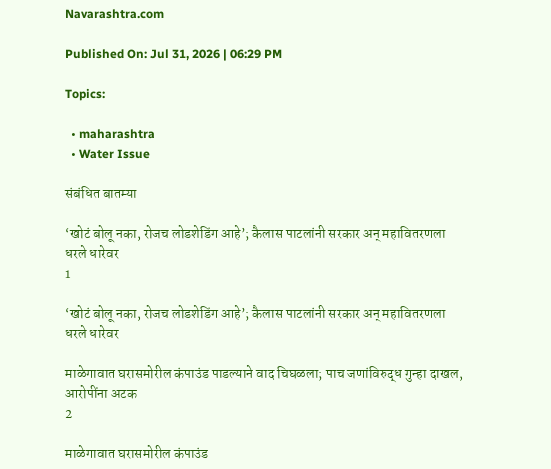Navarashtra.com

Published On: Jul 31, 2026 | 06:29 PM

Topics:

  • maharashtra
  • Water Issue

संबंधित बातम्या

‘खोटं बोलू नका, रोजच लोडशेडिंग आहे’; कैलास पाटलांनी सरकार अन् महावितरणला धरले धारेवर
1

‘खोटं बोलू नका, रोजच लोडशेडिंग आहे’; कैलास पाटलांनी सरकार अन् महावितरणला धरले धारेवर

माळेगावात घरासमोरील कंपाउंड पाडल्याने वाद चिघळला; पाच जणांविरुद्ध गुन्हा दाखल, आरोपींना अटक
2

माळेगावात घरासमोरील कंपाउंड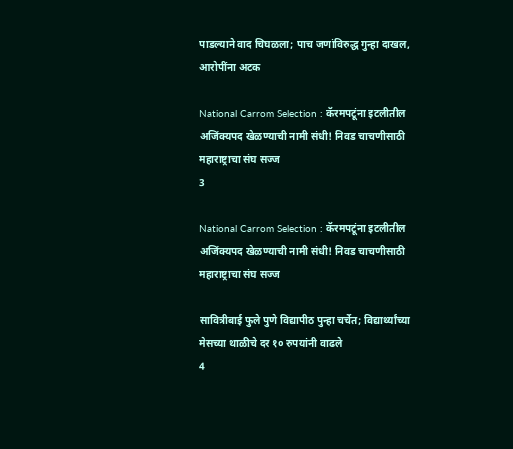पाडल्याने वाद चिघळला; पाच जणांविरुद्ध गुन्हा दाखल, आरोपींना अटक

National Carrom Selection : कॅरमपटूंना इटलीतील अजिंक्यपद खेळण्याची नामी संधी! निवड चाचणीसाठी महाराष्ट्राचा संघ सज्ज
3

National Carrom Selection : कॅरमपटूंना इटलीतील अजिंक्यपद खेळण्याची नामी संधी! निवड चाचणीसाठी महाराष्ट्राचा संघ सज्ज

सावित्रीबाई फुले पुणे विद्यापीठ पुन्हा चर्चेत; विद्यार्थ्यांच्या मेसच्या थाळीचे दर १० रुपयांनी वाढले
4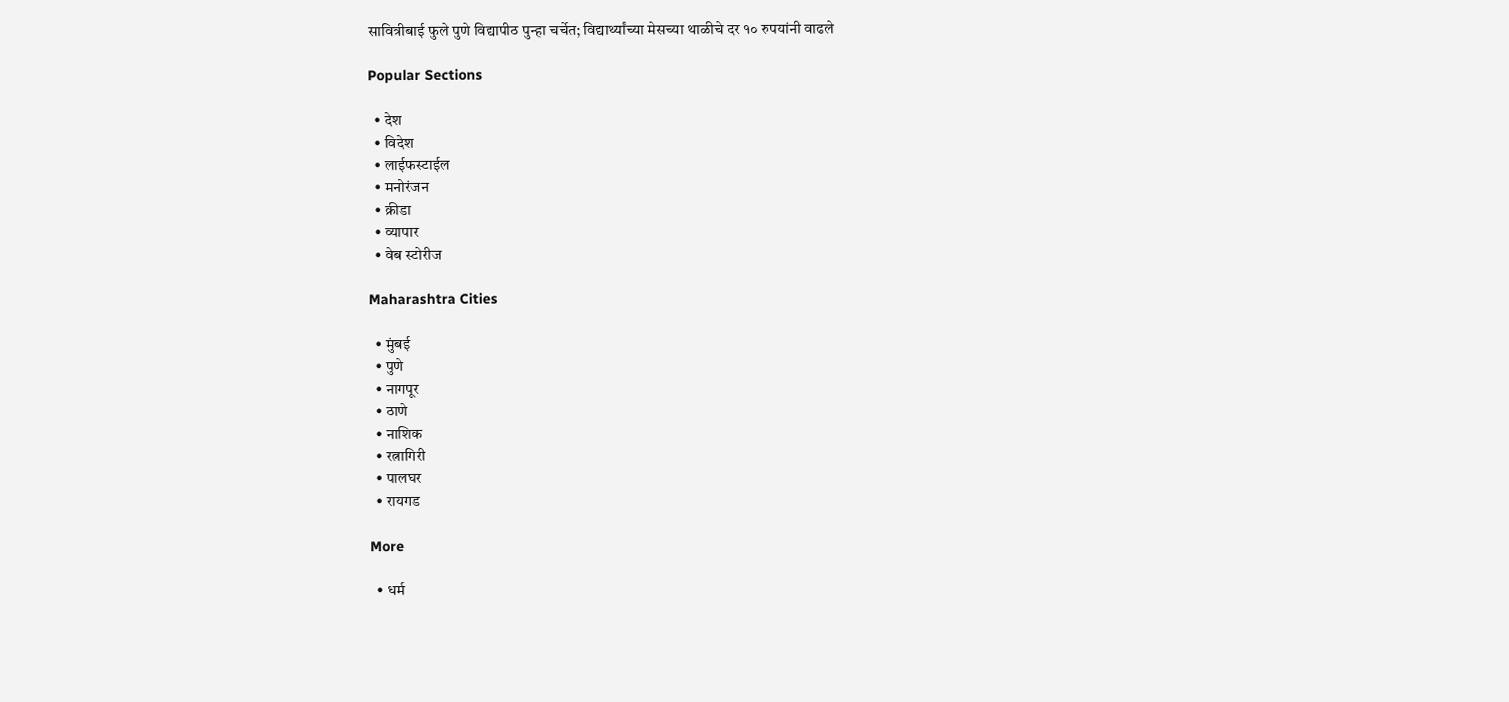सावित्रीबाई फुले पुणे विद्यापीठ पुन्हा चर्चेत; विद्यार्थ्यांच्या मेसच्या थाळीचे दर १० रुपयांनी वाढले

Popular Sections

  • देश
  • विदेश
  • लाईफस्टाईल
  • मनोरंजन
  • क्रीडा
  • व्यापार
  • वेब स्टोरीज

Maharashtra Cities

  • मुंबई
  • पुणे
  • नागपूर
  • ठाणे
  • नाशिक
  • रत्नागिरी
  • पालघर
  • रायगड

More

  • धर्म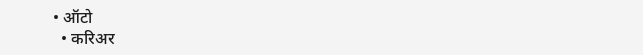• ऑटो
  • करिअर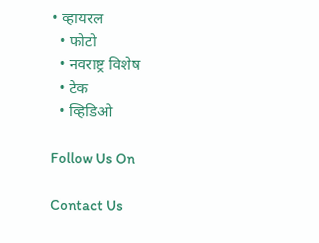• व्हायरल
  • फोटो
  • नवराष्ट्र विशेष
  • टेक
  • व्हिडिओ

Follow Us On

Contact Us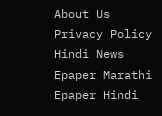About Us Privacy Policy
Hindi News Epaper Marathi Epaper Hindi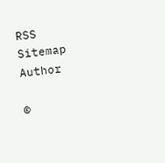RSS Sitemap Author

©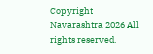Copyright Navarashtra 2026 All rights reserved.